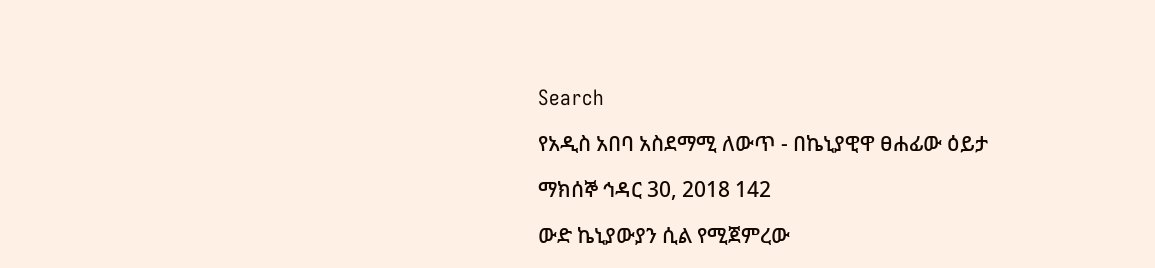Search

የአዲስ አበባ አስደማሚ ለውጥ - በኬኒያዊዋ ፀሐፊው ዕይታ

ማክሰኞ ኅዳር 30, 2018 142

ውድ ኬኒያውያን ሲል የሚጀምረው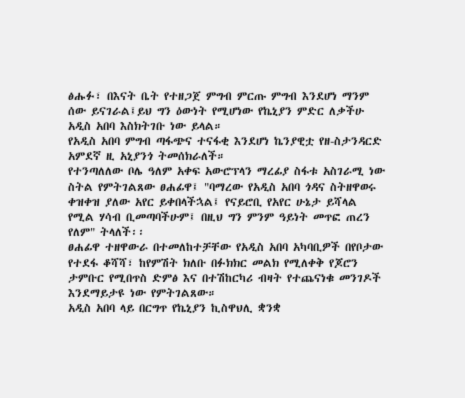ፅሑፉ፣ በእናት ቤት የተዘጋጀ ምግብ ምርጡ ምግብ እንደሆነ ማንም ሰው ይናገራል፤ይህ ግን ዕውነት የሚሆነው የኬኒያን ምድር ለቃችሁ አዲስ አበባ እስክትገቡ ነው ይላል።
የአዲስ አበባ ምግብ ጣፋጭና ተናፋቂ እንደሆነ ኬንያዊቷ የዘ-ስታንዳርድ አምደኛ ዚ አኒያንጎ ትመሰክራለች።
የተንጣለለው ቦሌ ዓለም አቀፍ አውሮፕላን ማረፊያ ስፋቱ አስገራሚ ነው ስትል የምትገልጸው ፀሐፊዋ፤ "ባማረው የአዲስ አበባ ጎዳና ስትዘዋወሩ ቀዝቀዝ ያለው አየር ይቀበላችኋል፤ የናይሮቢ የአየር ሁኔታ ይሻላል የሚል ሃሳብ ቢመጣባችሁም፤ በዚህ ግን ምንም ዓይነት መጥፎ ጠረን የለም" ትላለች፡፡
ፀሐፊዋ ተዘዋውራ በተመለከተቻቸው የአዲስ አበባ አካባቢዎች በየቦታው የተደፋ ቆሻሻ፣ ከየምሽት ክለቡ በፉክክር መልክ የሚለቀቅ የጆሮን ታምቡር የሚበጥስ ድምፅ እና በተሽከርካሪ ብዛት የተጨናነቁ መንገዶች እንደማይታዩ ነው የምትገልጸው።
አዲስ አበባ ላይ በርግጥ የኬኒያን ኪስዋህሊ ቋንቋ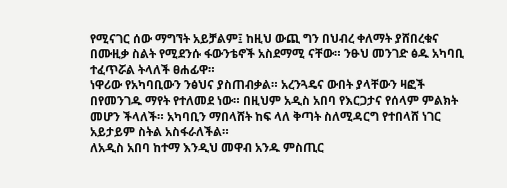የሚናገር ሰው ማግኘት አይቻልም፤ ከዚህ ውጪ ግን በህብረ ቀለማት ያሸበረቁና በሙዚቃ ስልት የሚደንሱ ፋውንቴኖች አስደማሚ ናቸው። ንፁህ መንገድ ፅዱ አካባቢ ተፈጥሯል ትላለች ፀሐፊዋ።
ነዋሪው የአካባቢውን ንፅህና ያስጠብቃል። አረንጓዴና ውበት ያላቸውን ዛፎች በየመንገዱ ማየት የተለመደ ነው። በዚህም አዲስ አበባ የእርጋታና የሰላም ምልክት መሆን ችላለች። አካባቢን ማበላሸት ከፍ ላለ ቅጣት ስለሚዳርግ የተበላሸ ነገር አይታይም ስትል አስፋራለችል።
ለአዲስ አበባ ከተማ እንዲህ መዋብ አንዱ ምስጢር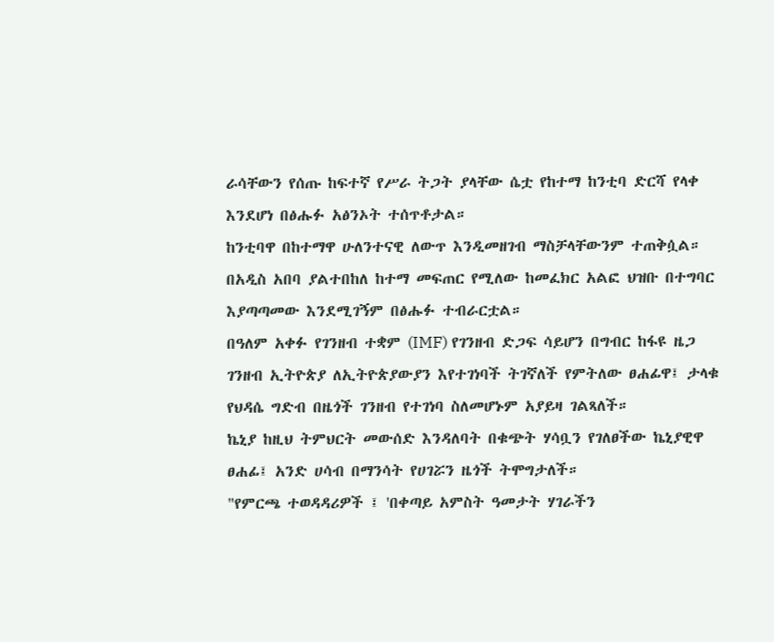ራሳቸውን የሰጡ ከፍተኛ የሥራ ትጋት ያላቸው ሴቷ የከተማ ከንቲባ ድርሻ የላቀ እንደሆነ በፅሑፉ አፅንኦት ተሰጥቶታል።
ከንቲባዋ በከተማዋ ሁለንተናዊ ለውጥ እንዲመዘገብ ማስቻላቸውንም ተጠቅሷል።
በአዲስ አበባ ያልተበከለ ከተማ መፍጠር የሚለው ከመፈክር አልፎ ህዝቡ በተግባር እያጣጣመው እንደሚገኝም በፅሑፉ ተብራርቷል።
በዓለም አቀፉ የገንዘብ ተቋም (IMF) የገንዘብ ድጋፍ ሳይሆን በግብር ከፋዩ ዜጋ ገንዘብ ኢትዮጵያ ለኢትዮጵያውያን እየተገነባች ትገኛለች የምትለው ፀሐፊዋ፤ ታላቁ የህዳሴ ግድብ በዜጎች ገንዘብ የተገነባ ስለመሆኑም አያይዛ ገልጻለች።
ኬኒያ ከዚህ ትምህርት መውሰድ እንዳለባት በቁጭት ሃሳቧን የገለፀችው ኬኒያዊዋ ፀሐፊ፤ አንድ ሀሳብ በማንሳት የሀገሯን ዜጎች ትሞግታለች።
"የምርጫ ተወዳዳሪዎች ፤ 'በቀጣይ አምስት ዓመታት ሃገራችን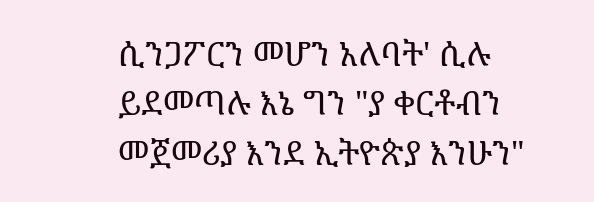ሲንጋፖርን መሆን አለባት' ሲሉ ይደመጣሉ እኔ ግን "ያ ቀርቶብን መጀመሪያ እንደ ኢትዮጵያ እንሁን"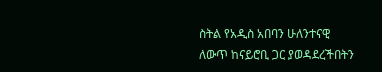ስትል የአዲስ አበባን ሁለንተናዊ ለውጥ ከናይሮቢ ጋር ያወዳደረችበትን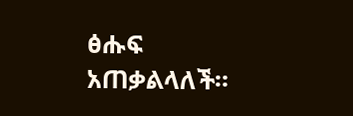ፅሑፍ አጠቃልላለች።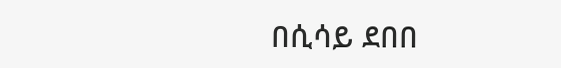በሲሳይ ደበበ